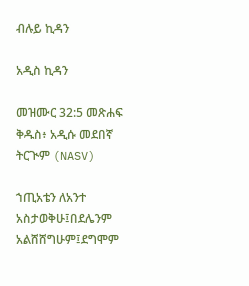ብሉይ ኪዳን

አዲስ ኪዳን

መዝሙር 32:5 መጽሐፍ ቅዱስ፥ አዲሱ መደበኛ ትርጒም (NASV)

ኀጢአቴን ለአንተ አስታወቅሁ፤በደሌንም አልሸሸግሁም፤ደግሞም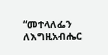“መተላለፌን ለእግዚአብሔር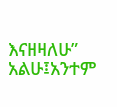እናዘዛለሁ” አልሁ፤አንተም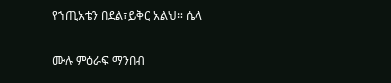የኀጢአቴን በደል፣ይቅር አልህ። ሴላ

ሙሉ ምዕራፍ ማንበብ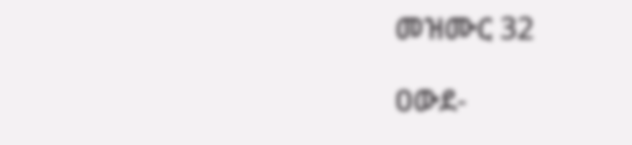መዝሙር 32

ዐውደ-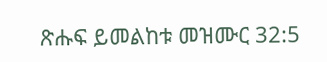ጽሑፍ ይመልከቱ መዝሙር 32:5